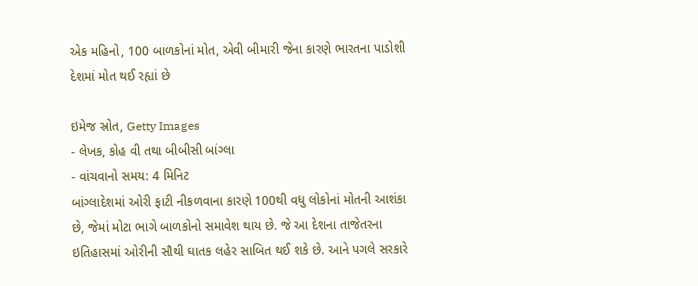એક મહિનો, 100 બાળકોનાં મોત, એવી બીમારી જેના કારણે ભારતના પાડોશી દેશમાં મોત થઈ રહ્યાં છે

ઇમેજ સ્રોત, Getty Images
- લેખક, કોહ વી તથા બીબીસી બાંગ્લા
- વાંચવાનો સમય: 4 મિનિટ
બાંગ્લાદેશમાં ઓરી ફાટી નીકળવાના કારણે 100થી વધુ લોકોનાં મોતની આશંકા છે, જેમાં મોટા ભાગે બાળકોનો સમાવેશ થાય છે. જે આ દેશના તાજેતરના ઇતિહાસમાં ઓરીની સૌથી ઘાતક લહેર સાબિત થઈ શકે છે. આને પગલે સરકારે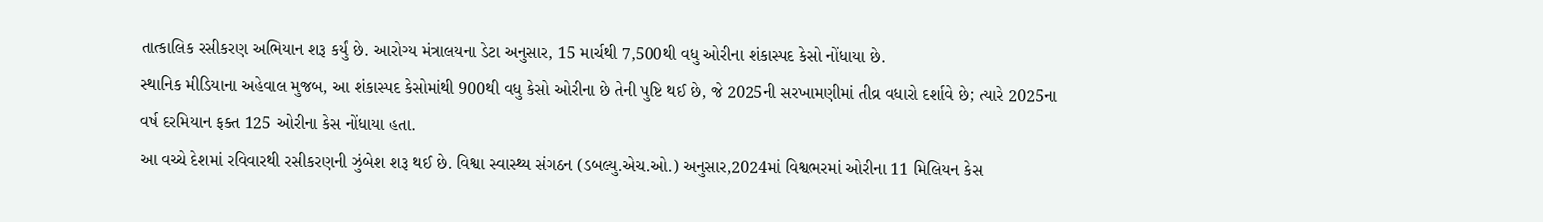તાત્કાલિક રસીકરણ અભિયાન શરૂ કર્યું છે. આરોગ્ય મંત્રાલયના ડેટા અનુસાર, 15 માર્ચથી 7,500થી વધુ ઓરીના શંકાસ્પદ કેસો નોંધાયા છે.
સ્થાનિક મીડિયાના અહેવાલ મુજબ, આ શંકાસ્પદ કેસોમાંથી 900થી વધુ કેસો ઓરીના છે તેની પુષ્ટિ થઈ છે, જે 2025ની સરખામણીમાં તીવ્ર વધારો દર્શાવે છે; ત્યારે 2025ના વર્ષ દરમિયાન ફક્ત 125 ઓરીના કેસ નોંધાયા હતા.
આ વચ્ચે દેશમાં રવિવારથી રસીકરણની ઝુંબેશ શરૂ થઈ છે. વિશ્વા સ્વાસ્થ્ય સંગઠન (ડબલ્યુ.એચ.ઓ.) અનુસાર,2024માં વિશ્વભરમાં ઓરીના 11 મિલિયન કેસ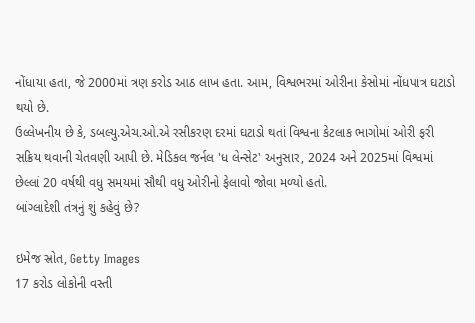નોંધાયા હતા, જે 2000માં ત્રણ કરોડ આઠ લાખ હતા. આમ, વિશ્વભરમાં ઓરીના કેસોમાં નોંધપાત્ર ઘટાડો થયો છે.
ઉલ્લેખનીય છે કે, ડબલ્યુ.એચ.ઓ.એ રસીકરણ દરમાં ઘટાડો થતાં વિશ્વના કેટલાક ભાગોમાં ઓરી ફરી સક્રિય થવાની ચેતવણી આપી છે. મેડિકલ જર્નલ 'ધ લેન્સેટ' અનુસાર, 2024 અને 2025માં વિશ્વમાં છેલ્લાં 20 વર્ષથી વધુ સમયમાં સૌથી વધુ ઓરીનો ફેલાવો જોવા મળ્યો હતો.
બાંગ્લાદેશી તંત્રનું શું કહેવું છે?

ઇમેજ સ્રોત, Getty Images
17 કરોડ લોકોની વસ્તી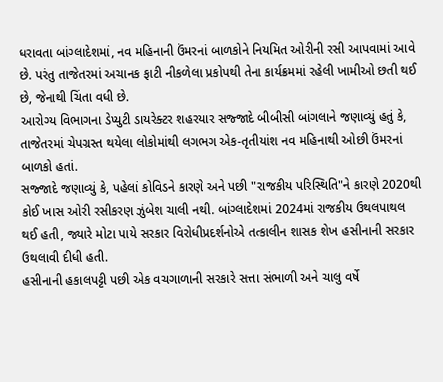ધરાવતા બાંગ્લાદેશમાં, નવ મહિનાની ઉંમરનાં બાળકોને નિયમિત ઓરીની રસી આપવામાં આવે છે. પરંતુ તાજેતરમાં અચાનક ફાટી નીકળેલા પ્રકોપથી તેના કાર્યક્રમમાં રહેલી ખામીઓ છતી થઈ છે, જેનાથી ચિંતા વધી છે.
આરોગ્ય વિભાગના ડેપ્યુટી ડાયરેક્ટર શહરયાર સજ્જાદે બીબીસી બાંગલાને જણાવ્યું હતું કે, તાજેતરમાં ચેપગ્રસ્ત થયેલા લોકોમાંથી લગભગ એક-તૃતીયાંશ નવ મહિનાથી ઓછી ઉંમરનાં બાળકો હતાં.
સજ્જાદે જણાવ્યું કે, પહેલાં કોવિડને કારણે અને પછી "રાજકીય પરિસ્થિતિ"ને કારણે 2020થી કોઈ ખાસ ઓરી રસીકરણ ઝુંબેશ ચાલી નથી. બાંગ્લાદેશમાં 2024માં રાજકીય ઉથલપાથલ થઈ હતી, જ્યારે મોટા પાયે સરકાર વિરોધીપ્રદર્શનોએ તત્કાલીન શાસક શેખ હસીનાની સરકાર ઉથલાવી દીધી હતી.
હસીનાની હકાલપટ્ટી પછી એક વચગાળાની સરકારે સત્તા સંભાળી અને ચાલુ વર્ષે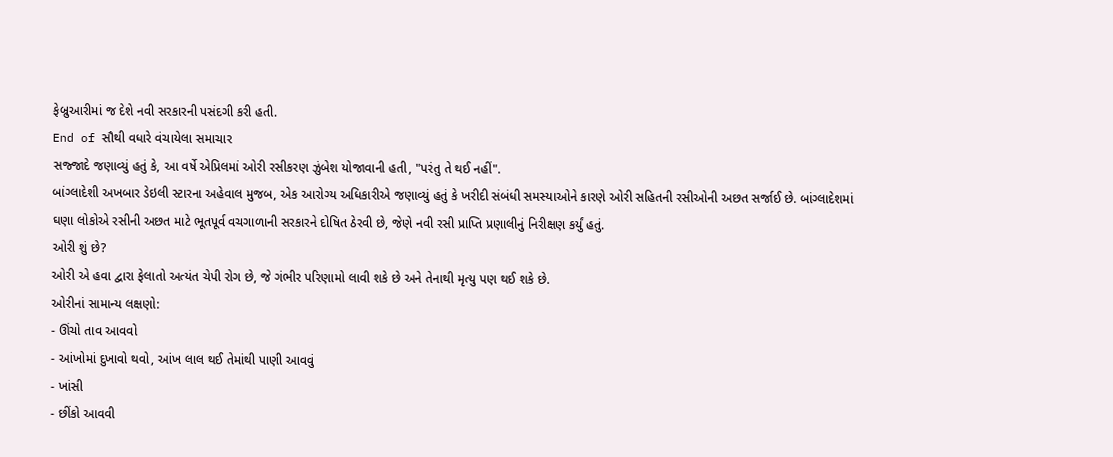ફેબ્રુઆરીમાં જ દેશે નવી સરકારની પસંદગી કરી હતી.
End of સૌથી વધારે વંચાયેલા સમાચાર
સજ્જાદે જણાવ્યું હતું કે, આ વર્ષે એપ્રિલમાં ઓરી રસીકરણ ઝુંબેશ યોજાવાની હતી, "પરંતુ તે થઈ નહીં".
બાંગ્લાદેશી અખબાર ડેઇલી સ્ટારના અહેવાલ મુજબ, એક આરોગ્ય અધિકારીએ જણાવ્યું હતું કે ખરીદી સંબંધી સમસ્યાઓને કારણે ઓરી સહિતની રસીઓની અછત સર્જાઈ છે. બાંગ્લાદેશમાં ઘણા લોકોએ રસીની અછત માટે ભૂતપૂર્વ વચગાળાની સરકારને દોષિત ઠેરવી છે, જેણે નવી રસી પ્રાપ્તિ પ્રણાલીનું નિરીક્ષણ કર્યું હતું.
ઓરી શું છે?
ઓરી એ હવા દ્વારા ફેલાતો અત્યંત ચેપી રોગ છે, જે ગંભીર પરિણામો લાવી શકે છે અને તેનાથી મૃત્યુ પણ થઈ શકે છે.
ઓરીનાં સામાન્ય લક્ષણો:
- ઊંચો તાવ આવવો
- આંખોમાં દુખાવો થવો, આંખ લાલ થઈ તેમાંથી પાણી આવવું
- ખાંસી
- છીંકો આવવી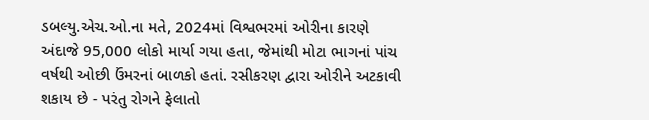ડબલ્યુ.એચ.ઓ.ના મતે, 2024માં વિશ્વભરમાં ઓરીના કારણે અંદાજે 95,000 લોકો માર્યા ગયા હતા, જેમાંથી મોટા ભાગનાં પાંચ વર્ષથી ઓછી ઉંમરનાં બાળકો હતાં. રસીકરણ દ્વારા ઓરીને અટકાવી શકાય છે - પરંતુ રોગને ફેલાતો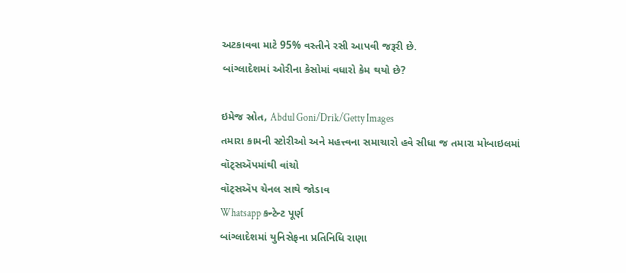અટકાવવા માટે 95% વસ્તીને રસી આપવી જરૂરી છે.
બાંગ્લાદેશમાં ઓરીના કેસોમાં વધારો કેમ થયો છે?

ઇમેજ સ્રોત, Abdul Goni/Drik/Getty Images
તમારા કામની સ્ટોરીઓ અને મહત્ત્વના સમાચારો હવે સીધા જ તમારા મોબાઇલમાં વૉટ્સઍપમાંથી વાંચો
વૉટ્સઍપ ચેનલ સાથે જોડાવ
Whatsapp કન્ટેન્ટ પૂર્ણ
બાંગ્લાદેશમાં યુનિસેફના પ્રતિનિધિ રાણા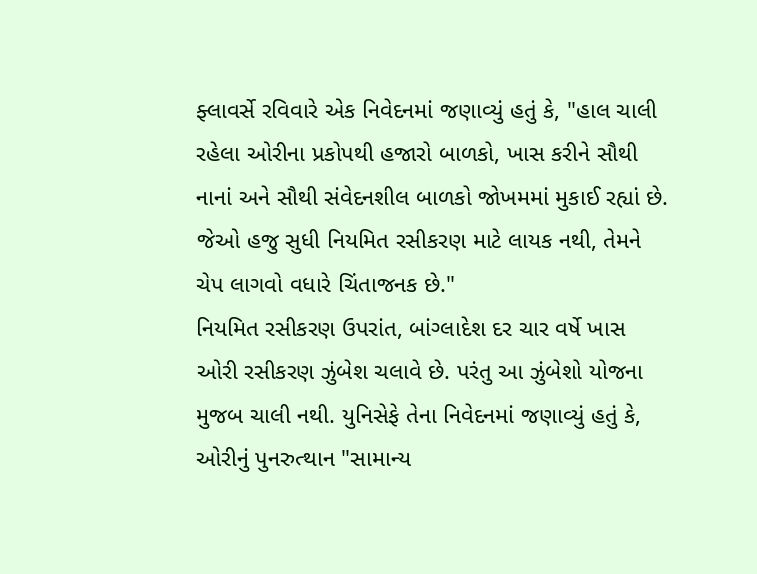ફ્લાવર્સે રવિવારે એક નિવેદનમાં જણાવ્યું હતું કે, "હાલ ચાલી રહેલા ઓરીના પ્રકોપથી હજારો બાળકો, ખાસ કરીને સૌથી નાનાં અને સૌથી સંવેદનશીલ બાળકો જોખમમાં મુકાઈ રહ્યાં છે. જેઓ હજુ સુધી નિયમિત રસીકરણ માટે લાયક નથી, તેમને ચેપ લાગવો વધારે ચિંતાજનક છે."
નિયમિત રસીકરણ ઉપરાંત, બાંગ્લાદેશ દર ચાર વર્ષે ખાસ ઓરી રસીકરણ ઝુંબેશ ચલાવે છે. પરંતુ આ ઝુંબેશો યોજના મુજબ ચાલી નથી. યુનિસેફે તેના નિવેદનમાં જણાવ્યું હતું કે, ઓરીનું પુનરુત્થાન "સામાન્ય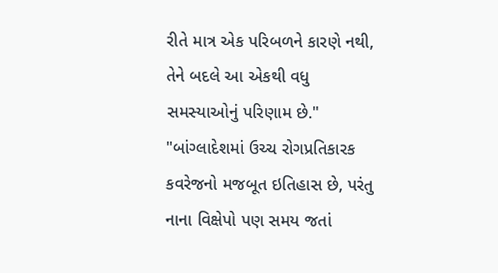રીતે માત્ર એક પરિબળને કારણે નથી, તેને બદલે આ એકથી વધુ સમસ્યાઓનું પરિણામ છે."
"બાંગ્લાદેશમાં ઉચ્ચ રોગપ્રતિકારક કવરેજનો મજબૂત ઇતિહાસ છે, પરંતુ નાના વિક્ષેપો પણ સમય જતાં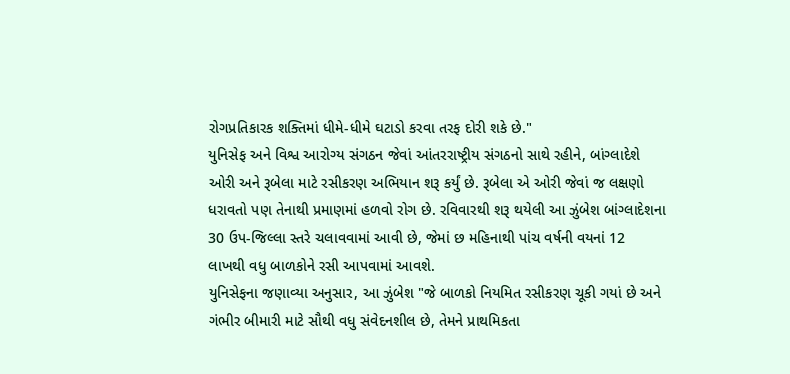રોગપ્રતિકારક શક્તિમાં ધીમે-ધીમે ઘટાડો કરવા તરફ દોરી શકે છે."
યુનિસેફ અને વિશ્વ આરોગ્ય સંગઠન જેવાં આંતરરાષ્ટ્રીય સંગઠનો સાથે રહીને, બાંગ્લાદેશે ઓરી અને રૂબેલા માટે રસીકરણ અભિયાન શરૂ કર્યું છે. રૂબેલા એ ઓરી જેવાં જ લક્ષણો ધરાવતો પણ તેનાથી પ્રમાણમાં હળવો રોગ છે. રવિવારથી શરૂ થયેલી આ ઝુંબેશ બાંગ્લાદેશના 30 ઉપ-જિલ્લા સ્તરે ચલાવવામાં આવી છે, જેમાં છ મહિનાથી પાંચ વર્ષની વયનાં 12 લાખથી વધુ બાળકોને રસી આપવામાં આવશે.
યુનિસેફના જણાવ્યા અનુસાર, આ ઝુંબેશ "જે બાળકો નિયમિત રસીકરણ ચૂકી ગયાં છે અને ગંભીર બીમારી માટે સૌથી વધુ સંવેદનશીલ છે, તેમને પ્રાથમિકતા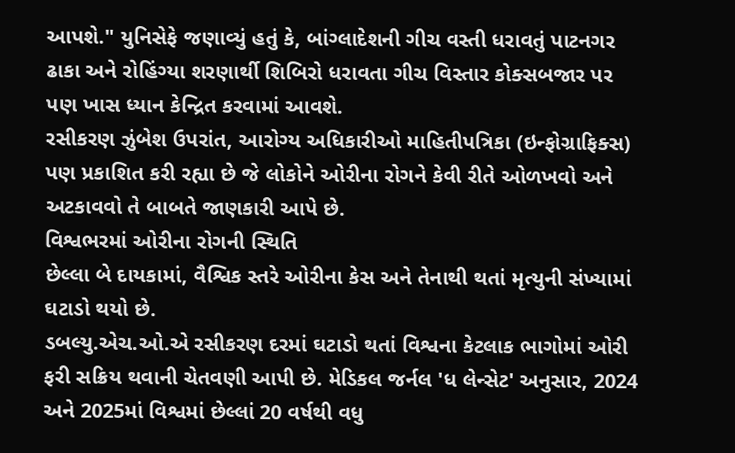આપશે." યુનિસેફે જણાવ્યું હતું કે, બાંગ્લાદેશની ગીચ વસ્તી ધરાવતું પાટનગર ઢાકા અને રોહિંગ્યા શરણાર્થી શિબિરો ધરાવતા ગીચ વિસ્તાર કોક્સબજાર પર પણ ખાસ ધ્યાન કેન્દ્રિત કરવામાં આવશે.
રસીકરણ ઝુંબેશ ઉપરાંત, આરોગ્ય અધિકારીઓ માહિતીપત્રિકા (ઇન્ફોગ્રાફિક્સ) પણ પ્રકાશિત કરી રહ્યા છે જે લોકોને ઓરીના રોગને કેવી રીતે ઓળખવો અને અટકાવવો તે બાબતે જાણકારી આપે છે.
વિશ્વભરમાં ઓરીના રોગની સ્થિતિ
છેલ્લા બે દાયકામાં, વૈશ્વિક સ્તરે ઓરીના કેસ અને તેનાથી થતાં મૃત્યુની સંખ્યામાં ઘટાડો થયો છે.
ડબલ્યુ.એચ.ઓ.એ રસીકરણ દરમાં ઘટાડો થતાં વિશ્વના કેટલાક ભાગોમાં ઓરી ફરી સક્રિય થવાની ચેતવણી આપી છે. મેડિકલ જર્નલ 'ધ લેન્સેટ' અનુસાર, 2024 અને 2025માં વિશ્વમાં છેલ્લાં 20 વર્ષથી વધુ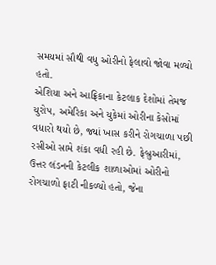સમયમાં સૌથી વધુ ઓરીનો ફેલાવો જોવા મળ્યો હતો.
એશિયા અને આફ્રિકાના કેટલાક દેશોમાં તેમજ યુરોપ, અમેરિકા અને યુકેમાં ઓરીના કેસોમાં વધારો થયો છે, જ્યાં ખાસ કરીને રોગચાળા પછી રસીઓ સામે શંકા વધી રહી છે. ફેબ્રુઆરીમાં, ઉત્તર લંડનની કેટલીક શાળાઓમાં ઓરીનો રોગચાળો ફાટી નીકળ્યો હતો, જેના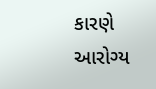કારણે આરોગ્ય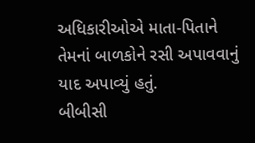અધિકારીઓએ માતા-પિતાને તેમનાં બાળકોને રસી અપાવવાનું યાદ અપાવ્યું હતું.
બીબીસી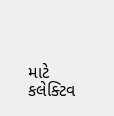માટે કલેક્ટિવ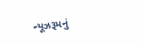ન્યૂઝરૂમનું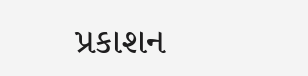પ્રકાશન